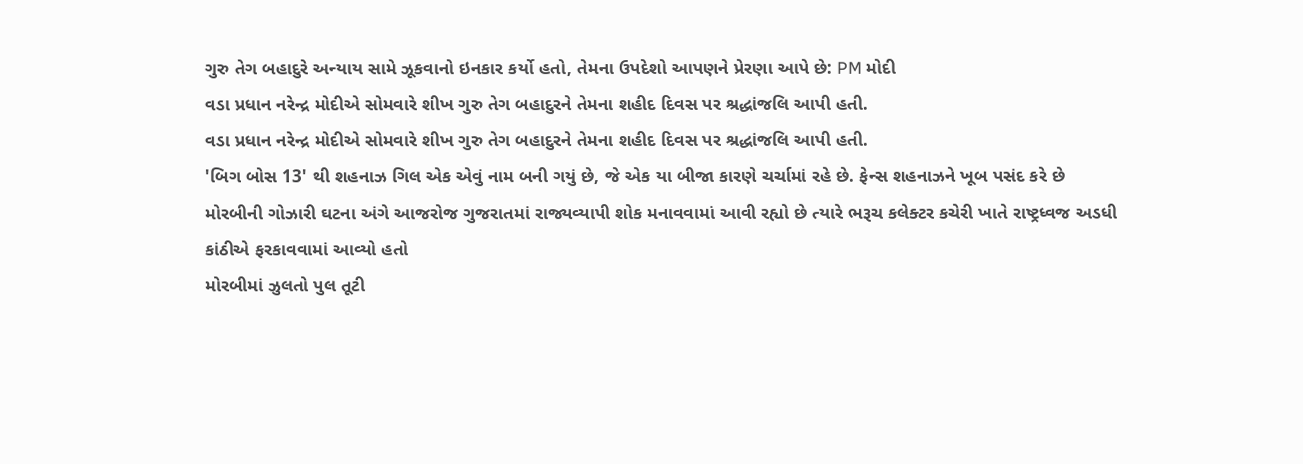ગુરુ તેગ બહાદુરે અન્યાય સામે ઝૂકવાનો ઇનકાર કર્યો હતો, તેમના ઉપદેશો આપણને પ્રેરણા આપે છે: PM મોદી
વડા પ્રધાન નરેન્દ્ર મોદીએ સોમવારે શીખ ગુરુ તેગ બહાદુરને તેમના શહીદ દિવસ પર શ્રદ્ધાંજલિ આપી હતી.
વડા પ્રધાન નરેન્દ્ર મોદીએ સોમવારે શીખ ગુરુ તેગ બહાદુરને તેમના શહીદ દિવસ પર શ્રદ્ધાંજલિ આપી હતી.
'બિગ બોસ 13' થી શહનાઝ ગિલ એક એવું નામ બની ગયું છે, જે એક યા બીજા કારણે ચર્ચામાં રહે છે. ફેન્સ શહનાઝને ખૂબ પસંદ કરે છે
મોરબીની ગોઝારી ઘટના અંગે આજરોજ ગુજરાતમાં રાજ્યવ્યાપી શોક મનાવવામાં આવી રહ્યો છે ત્યારે ભરૂચ કલેક્ટર કચેરી ખાતે રાષ્ટ્રધ્વજ અડધી કાંઠીએ ફરકાવવામાં આવ્યો હતો
મોરબીમાં ઝુલતો પુલ તૂટી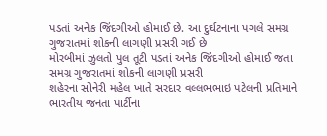પડતાં અનેક જિંદગીઓ હોમાઈ છે. આ દુર્ઘટનાના પગલે સમગ્ર ગુજરાતમાં શોકની લાગણી પ્રસરી ગઈ છે
મોરબીમાં ઝુલતો પુલ તૂટી પડતાં અનેક જિંદગીઓ હોમાઈ જતા સમગ્ર ગુજરાતમાં શોકની લાગણી પ્રસરી
શહેરના સોનેરી મહેલ ખાતે સરદાર વલ્લભભાઇ પટેલની પ્રતિમાને ભારતીય જનતા પાર્ટીના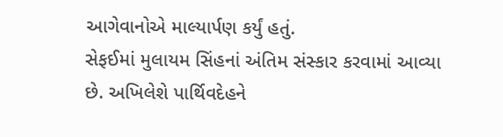આગેવાનોએ માલ્યાર્પણ કર્યું હતું.
સેફઈમાં મુલાયમ સિંહનાં અંતિમ સંસ્કાર કરવામાં આવ્યા છે. અખિલેશે પાર્થિવદેહને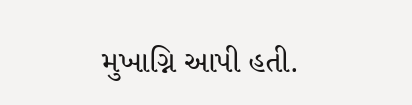મુખાગ્નિ આપી હતી.